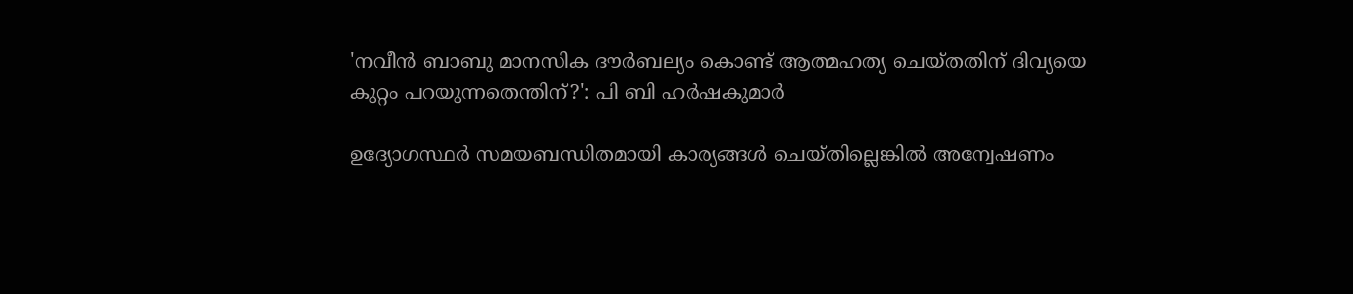'നവീന്‍ ബാബു മാനസിക ദൗര്‍ബല്യം കൊണ്ട് ആത്മഹത്യ ചെയ്തതിന് ദിവ്യയെ കുറ്റം പറയുന്നതെന്തിന്?': പി ബി ഹര്‍ഷകുമാര്‍

ഉദ്യോഗസ്ഥര്‍ സമയബന്ധിതമായി കാര്യങ്ങള്‍ ചെയ്തില്ലെങ്കില്‍ അന്വേഷണം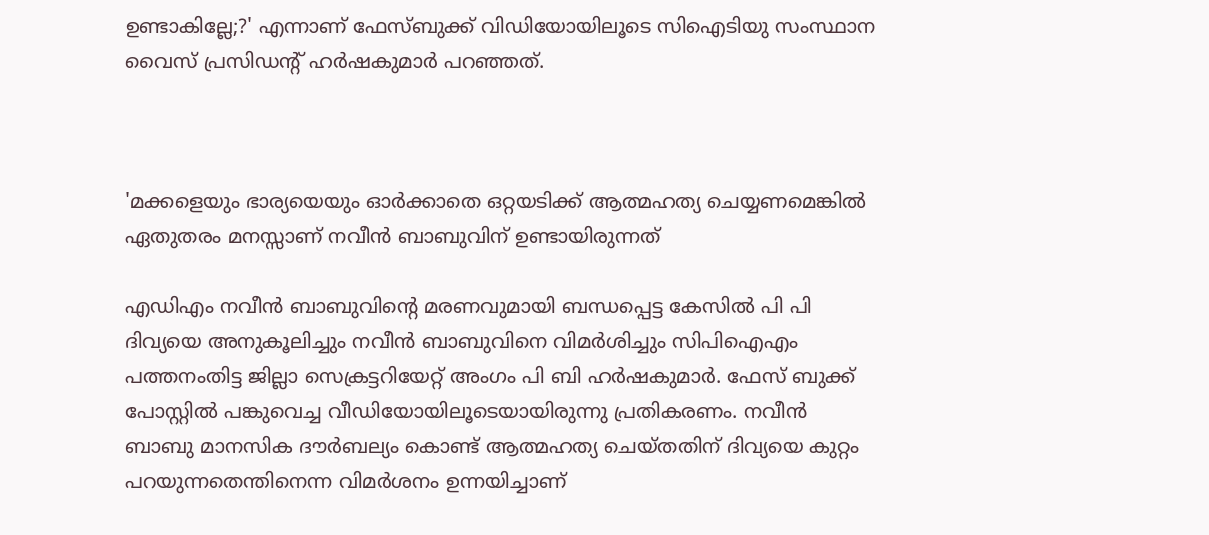ഉണ്ടാകില്ലേ;?' എന്നാണ് ഫേസ്ബുക്ക് വിഡിയോയിലൂടെ സിഐടിയു സംസ്ഥാന വൈസ് പ്രസിഡന്റ് ഹര്‍ഷകുമാര്‍ പറഞ്ഞത്.



'മക്കളെയും ഭാര്യയെയും ഓര്‍ക്കാതെ ഒറ്റയടിക്ക് ആത്മഹത്യ ചെയ്യണമെങ്കില്‍ ഏതുതരം മനസ്സാണ് നവീന്‍ ബാബുവിന് ഉണ്ടായിരുന്നത്

എഡിഎം നവീന്‍ ബാബുവിന്റെ മരണവുമായി ബന്ധപ്പെട്ട കേസില്‍ പി പി ദിവ്യയെ അനുകൂലിച്ചും നവീന്‍ ബാബുവിനെ വിമര്‍ശിച്ചും സിപിഐഎം പത്തനംതിട്ട ജില്ലാ സെക്രട്ടറിയേറ്റ് അംഗം പി ബി ഹര്‍ഷകുമാര്‍. ഫേസ് ബുക്ക് പോസ്റ്റില്‍ പങ്കുവെച്ച വീഡിയോയിലൂടെയായിരുന്നു പ്രതികരണം. നവീന്‍ ബാബു മാനസിക ദൗര്‍ബല്യം കൊണ്ട് ആത്മഹത്യ ചെയ്തതിന് ദിവ്യയെ കുറ്റം പറയുന്നതെന്തിനെന്ന വിമര്‍ശനം ഉന്നയിച്ചാണ്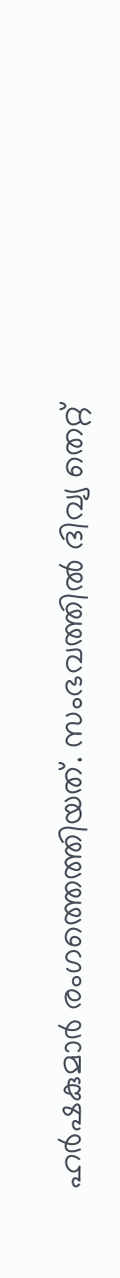ഹര്‍ഷകുമാര്‍ രംഗത്തെത്തിയത്. സംഭവത്തില്‍ ദിവ്യ തെറ്റ്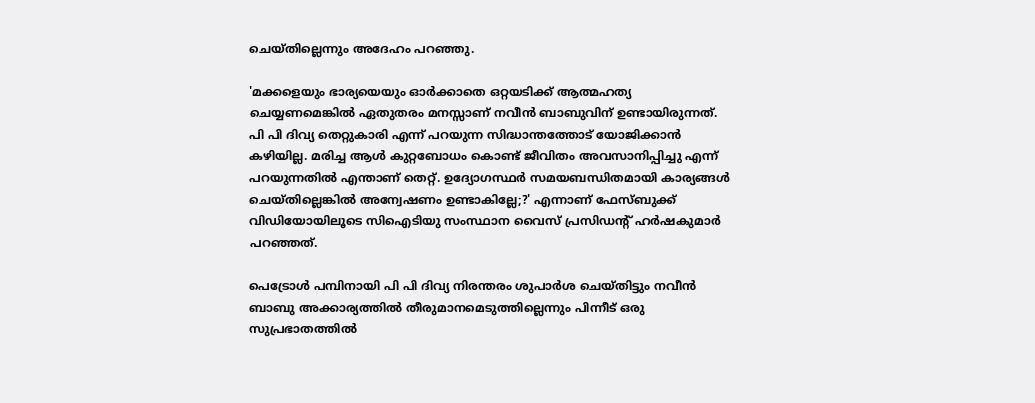ചെയ്തില്ലെന്നും അദേഹം പറഞ്ഞു.

'മക്കളെയും ഭാര്യയെയും ഓര്‍ക്കാതെ ഒറ്റയടിക്ക് ആത്മഹത്യ ചെയ്യണമെങ്കില്‍ ഏതുതരം മനസ്സാണ് നവീന്‍ ബാബുവിന് ഉണ്ടായിരുന്നത്. പി പി ദിവ്യ തെറ്റുകാരി എന്ന് പറയുന്ന സിദ്ധാന്തത്തോട് യോജിക്കാന്‍ കഴിയില്ല. മരിച്ച ആള്‍ കുറ്റബോധം കൊണ്ട് ജീവിതം അവസാനിപ്പിച്ചു എന്ന് പറയുന്നതില്‍ എന്താണ് തെറ്റ്. ഉദ്യോഗസ്ഥര്‍ സമയബന്ധിതമായി കാര്യങ്ങള്‍ ചെയ്തില്ലെങ്കില്‍ അന്വേഷണം ഉണ്ടാകില്ലേ;?' എന്നാണ് ഫേസ്ബുക്ക് വിഡിയോയിലൂടെ സിഐടിയു സംസ്ഥാന വൈസ് പ്രസിഡന്റ് ഹര്‍ഷകുമാര്‍ പറഞ്ഞത്.

പെട്രോള്‍ പമ്പിനായി പി പി ദിവ്യ നിരന്തരം ശുപാര്‍ശ ചെയ്തിട്ടും നവീന്‍ ബാബു അക്കാര്യത്തില്‍ തീരുമാനമെടുത്തില്ലെന്നും പിന്നീട് ഒരു സുപ്രഭാതത്തില്‍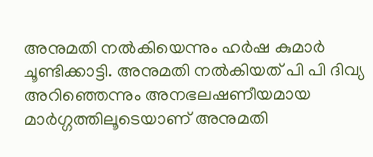അനുമതി നല്‍കിയെന്നും ഹര്‍ഷ കുമാര്‍ ചൂണ്ടിക്കാട്ടി. അനുമതി നല്‍കിയത് പി പി ദിവ്യ അറിഞ്ഞെന്നും അനഭലഷണീയമായ മാര്‍ഗ്ഗത്തിലൂടെയാണ് അനുമതി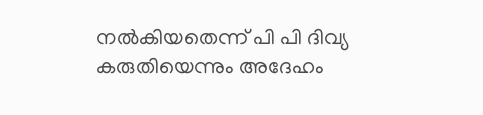നല്‍കിയതെന്ന് പി പി ദിവ്യ കരുതിയെന്നും അദേഹം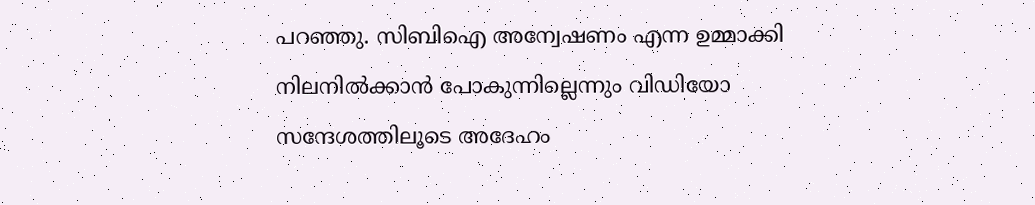പറഞ്ഞു. സിബിഐ അന്വേഷണം എന്ന ഉമ്മാക്കി നിലനില്‍ക്കാന്‍ പോകുന്നില്ലെന്നും വിഡിയോ സന്ദേശത്തിലൂടെ അദേഹം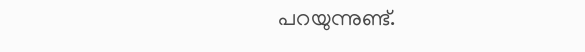പറയുന്നുണ്ട്.